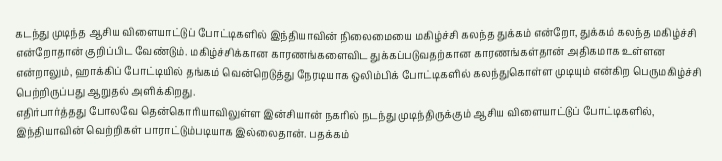கடந்து முடிந்த ஆசிய விளையாட்டுப் போட்டிகளில் இந்தியாவின் நிலைமையை மகிழ்ச்சி கலந்த துக்கம் என்றோ, துக்கம் கலந்த மகிழ்ச்சி என்றோதான் குறிப்பிட வேண்டும். மகிழ்ச்சிக்கான காரணங்களைவிட துக்கப்படுவதற்கான காரணங்கள்தான் அதிகமாக உள்ளன என்றாலும், ஹாக்கிப் போட்டியில் தங்கம் வென்றெடுத்து நேரடியாக ஒலிம்பிக் போட்டிகளில் கலந்துகொள்ள முடியும் என்கிற பெருமகிழ்ச்சி பெற்றிருப்பது ஆறுதல் அளிக்கிறது.
எதிர்பார்த்தது போலவே தென்கொரியாவிலுள்ள இன்சியான் நகரில் நடந்து முடிந்திருக்கும் ஆசிய விளையாட்டுப் போட்டிகளில், இந்தியாவின் வெற்றிகள் பாராட்டும்படியாக இல்லைதான். பதக்கம்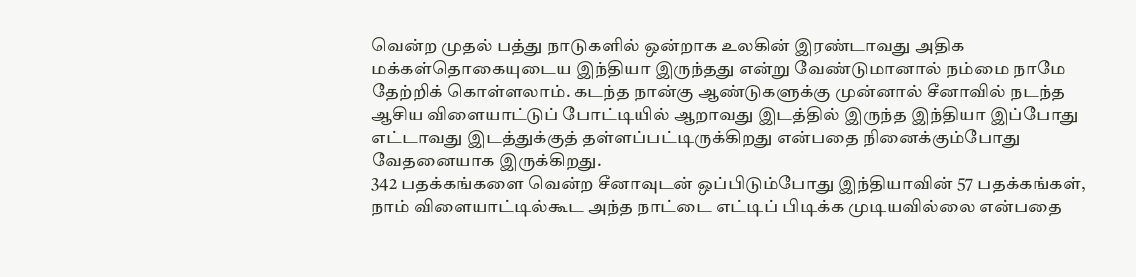வென்ற முதல் பத்து நாடுகளில் ஒன்றாக உலகின் இரண்டாவது அதிக மக்கள்தொகையுடைய இந்தியா இருந்தது என்று வேண்டுமானால் நம்மை நாமே தேற்றிக் கொள்ளலாம். கடந்த நான்கு ஆண்டுகளுக்கு முன்னால் சீனாவில் நடந்த ஆசிய விளையாட்டுப் போட்டியில் ஆறாவது இடத்தில் இருந்த இந்தியா இப்போது எட்டாவது இடத்துக்குத் தள்ளப்பட்டிருக்கிறது என்பதை நினைக்கும்போது வேதனையாக இருக்கிறது.
342 பதக்கங்களை வென்ற சீனாவுடன் ஒப்பிடும்போது இந்தியாவின் 57 பதக்கங்கள், நாம் விளையாட்டில்கூட அந்த நாட்டை எட்டிப் பிடிக்க முடியவில்லை என்பதை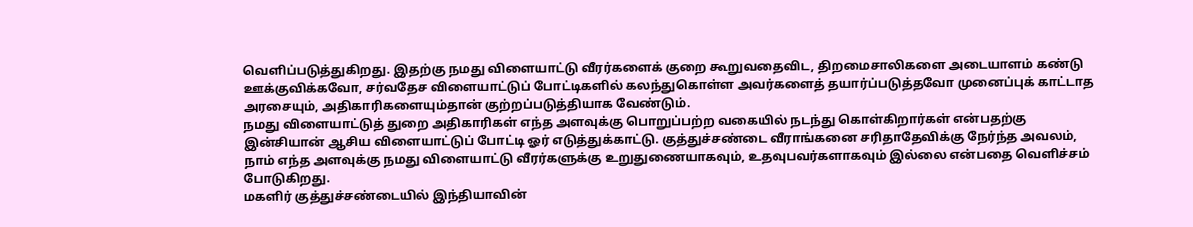வெளிப்படுத்துகிறது. இதற்கு நமது விளையாட்டு வீரர்களைக் குறை கூறுவதைவிட, திறமைசாலிகளை அடையாளம் கண்டு ஊக்குவிக்கவோ, சர்வதேச விளையாட்டுப் போட்டிகளில் கலந்துகொள்ள அவர்களைத் தயார்ப்படுத்தவோ முனைப்புக் காட்டாத அரசையும், அதிகாரிகளையும்தான் குற்றப்படுத்தியாக வேண்டும்.
நமது விளையாட்டுத் துறை அதிகாரிகள் எந்த அளவுக்கு பொறுப்பற்ற வகையில் நடந்து கொள்கிறார்கள் என்பதற்கு இன்சியான் ஆசிய விளையாட்டுப் போட்டி ஓர் எடுத்துக்காட்டு. குத்துச்சண்டை வீராங்கனை சரிதாதேவிக்கு நேர்ந்த அவலம், நாம் எந்த அளவுக்கு நமது விளையாட்டு வீரர்களுக்கு உறுதுணையாகவும், உதவுபவர்களாகவும் இல்லை என்பதை வெளிச்சம் போடுகிறது.
மகளிர் குத்துச்சண்டையில் இந்தியாவின்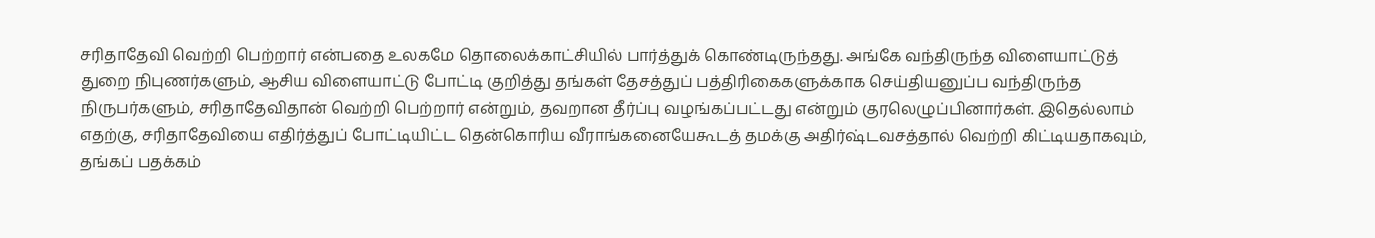சரிதாதேவி வெற்றி பெற்றார் என்பதை உலகமே தொலைக்காட்சியில் பார்த்துக் கொண்டிருந்தது. அங்கே வந்திருந்த விளையாட்டுத் துறை நிபுணர்களும், ஆசிய விளையாட்டு போட்டி குறித்து தங்கள் தேசத்துப் பத்திரிகைகளுக்காக செய்தியனுப்ப வந்திருந்த நிருபர்களும், சரிதாதேவிதான் வெற்றி பெற்றார் என்றும், தவறான தீர்ப்பு வழங்கப்பட்டது என்றும் குரலெழுப்பினார்கள். இதெல்லாம் எதற்கு, சரிதாதேவியை எதிர்த்துப் போட்டியிட்ட தென்கொரிய வீராங்கனையேகூடத் தமக்கு அதிர்ஷ்டவசத்தால் வெற்றி கிட்டியதாகவும், தங்கப் பதக்கம்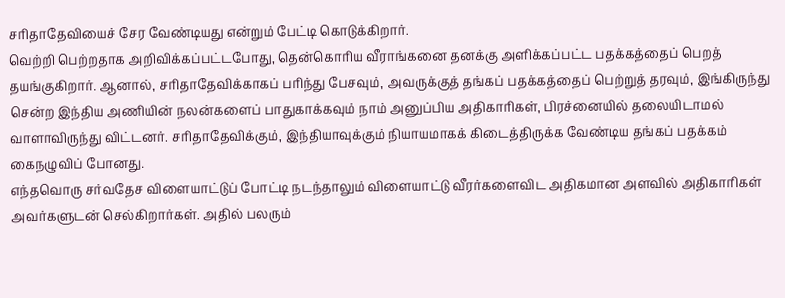சரிதாதேவியைச் சேர வேண்டியது என்றும் பேட்டி கொடுக்கிறார்.
வெற்றி பெற்றதாக அறிவிக்கப்பட்டபோது, தென்கொரிய வீராங்கனை தனக்கு அளிக்கப்பட்ட பதக்கத்தைப் பெறத் தயங்குகிறார். ஆனால், சரிதாதேவிக்காகப் பரிந்து பேசவும், அவருக்குத் தங்கப் பதக்கத்தைப் பெற்றுத் தரவும், இங்கிருந்து சென்ற இந்திய அணியின் நலன்களைப் பாதுகாக்கவும் நாம் அனுப்பிய அதிகாரிகள், பிரச்னையில் தலையிடாமல் வாளாவிருந்து விட்டனர். சரிதாதேவிக்கும், இந்தியாவுக்கும் நியாயமாகக் கிடைத்திருக்க வேண்டிய தங்கப் பதக்கம் கைநழுவிப் போனது.
எந்தவொரு சர்வதேச விளையாட்டுப் போட்டி நடந்தாலும் விளையாட்டு வீரர்களைவிட அதிகமான அளவில் அதிகாரிகள் அவர்களுடன் செல்கிறார்கள். அதில் பலரும்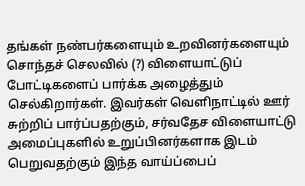தங்கள் நண்பர்களையும் உறவினர்களையும் சொந்தச் செலவில் (?) விளையாட்டுப் போட்டிகளைப் பார்க்க அழைத்தும் செல்கிறார்கள். இவர்கள் வெளிநாட்டில் ஊர் சுற்றிப் பார்ப்பதற்கும், சர்வதேச விளையாட்டு அமைப்புகளில் உறுப்பினர்களாக இடம் பெறுவதற்கும் இந்த வாய்ப்பைப்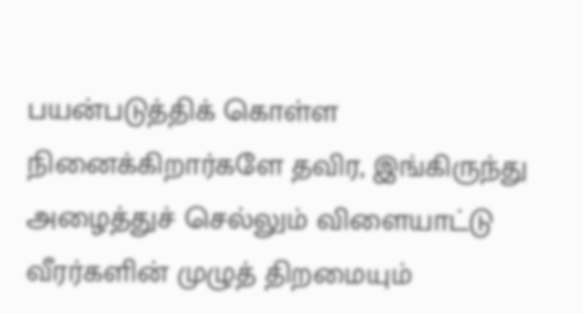பயன்படுத்திக் கொள்ள நினைக்கிறார்களே தவிர, இங்கிருந்து அழைத்துச் செல்லும் விளையாட்டு வீரர்களின் முழுத் திறமையும்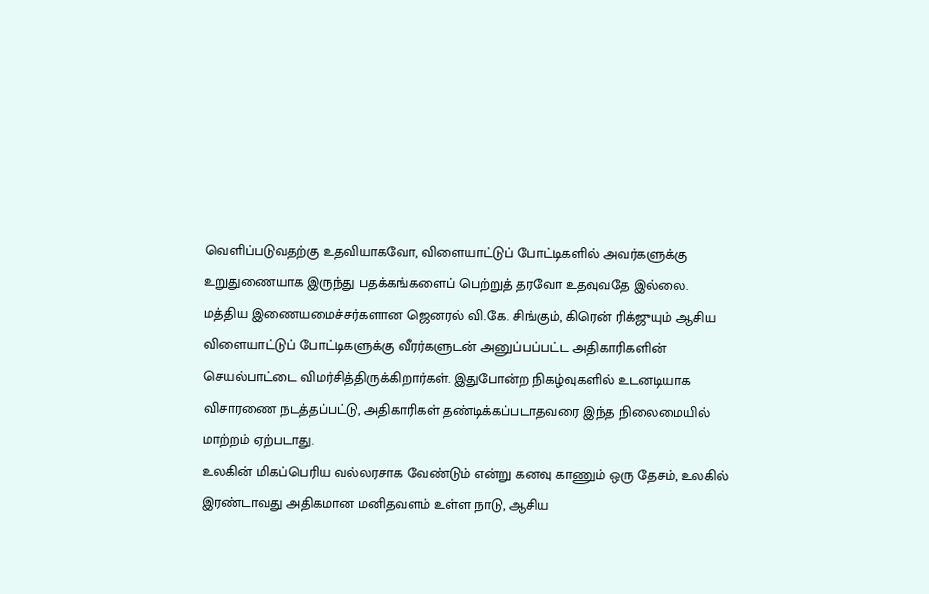வெளிப்படுவதற்கு உதவியாகவோ, விளையாட்டுப் போட்டிகளில் அவர்களுக்கு உறுதுணையாக இருந்து பதக்கங்களைப் பெற்றுத் தரவோ உதவுவதே இல்லை.
மத்திய இணையமைச்சர்களான ஜெனரல் வி.கே. சிங்கும், கிரென் ரிக்ஜுயும் ஆசிய விளையாட்டுப் போட்டிகளுக்கு வீரர்களுடன் அனுப்பப்பட்ட அதிகாரிகளின் செயல்பாட்டை விமர்சித்திருக்கிறார்கள். இதுபோன்ற நிகழ்வுகளில் உடனடியாக விசாரணை நடத்தப்பட்டு, அதிகாரிகள் தண்டிக்கப்படாதவரை இந்த நிலைமையில் மாற்றம் ஏற்படாது.
உலகின் மிகப்பெரிய வல்லரசாக வேண்டும் என்று கனவு காணும் ஒரு தேசம், உலகில் இரண்டாவது அதிகமான மனிதவளம் உள்ள நாடு, ஆசிய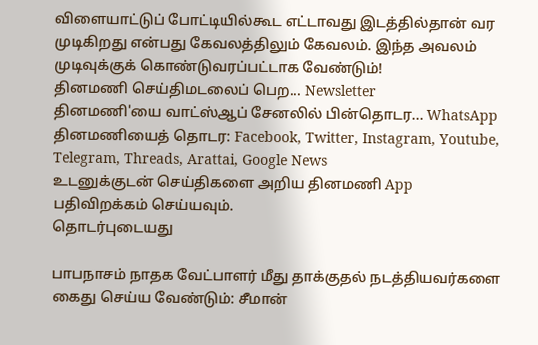விளையாட்டுப் போட்டியில்கூட எட்டாவது இடத்தில்தான் வர முடிகிறது என்பது கேவலத்திலும் கேவலம். இந்த அவலம் முடிவுக்குக் கொண்டுவரப்பட்டாக வேண்டும்!
தினமணி செய்திமடலைப் பெற... Newsletter
தினமணி'யை வாட்ஸ்ஆப் சேனலில் பின்தொடர... WhatsApp
தினமணியைத் தொடர: Facebook, Twitter, Instagram, Youtube, Telegram, Threads, Arattai, Google News
உடனுக்குடன் செய்திகளை அறிய தினமணி App பதிவிறக்கம் செய்யவும்.
தொடர்புடையது

பாபநாசம் நாதக வேட்பாளர் மீது தாக்குதல் நடத்தியவர்களை கைது செய்ய வேண்டும்: சீமான்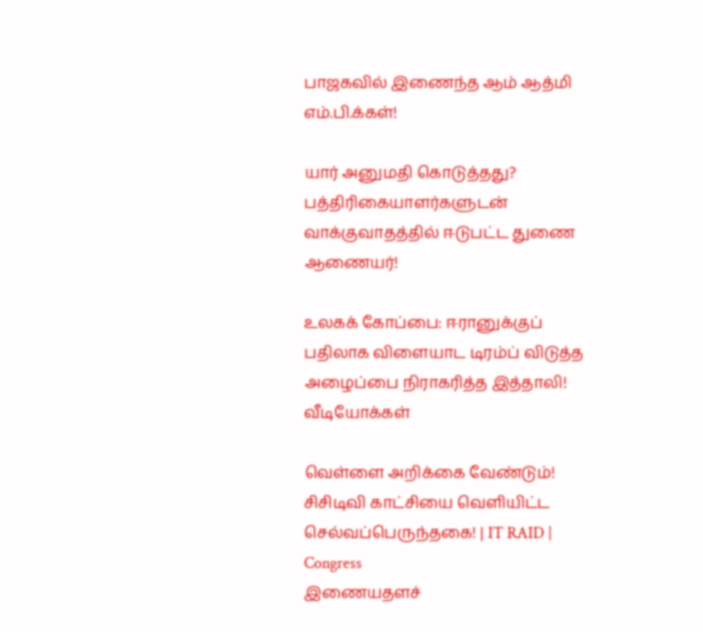பாஜகவில் இணைந்த ஆம் ஆத்மி எம்.பி.க்கள்!

யார் அனுமதி கொடுத்தது? பத்திரிகையாளர்களுடன் வாக்குவாதத்தில் ஈடுபட்ட துணை ஆணையர்!

உலகக் கோப்பை: ஈரானுக்குப் பதிலாக விளையாட டிரம்ப் விடுத்த அழைப்பை நிராகரித்த இத்தாலி!
வீடியோக்கள்

வெள்ளை அறிக்கை வேண்டும்! சிசிடிவி காட்சியை வெளியிட்ட செல்வப்பெருந்தகை! | IT RAID | Congress
இணையதளச்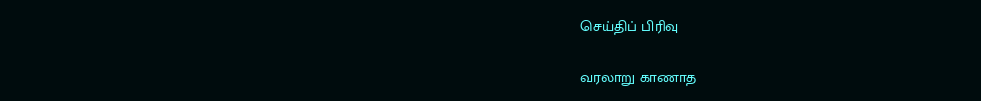செய்திப் பிரிவு

வரலாறு காணாத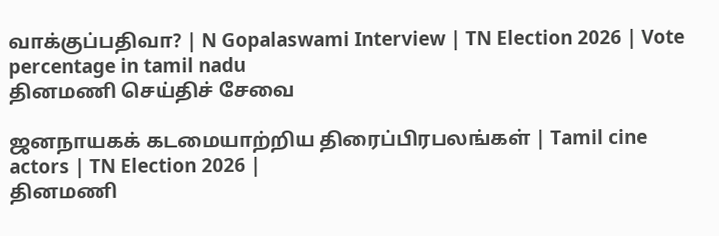வாக்குப்பதிவா? | N Gopalaswami Interview | TN Election 2026 | Vote percentage in tamil nadu
தினமணி செய்திச் சேவை

ஜனநாயகக் கடமையாற்றிய திரைப்பிரபலங்கள் | Tamil cine actors | TN Election 2026 |
தினமணி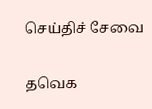செய்திச் சேவை

தவெக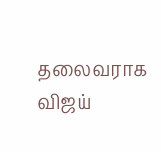தலைவராக விஜய்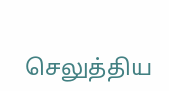செலுத்திய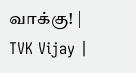வாக்கு! | TVK Vijay |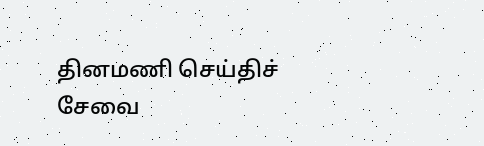தினமணி செய்திச் சேவை